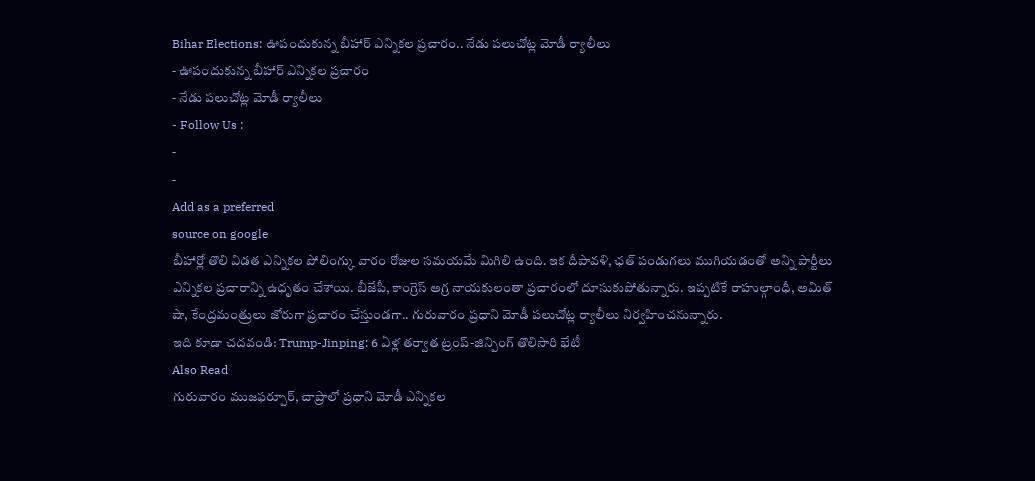Bihar Elections: ఊపందుకున్న బీహార్ ఎన్నికల ప్రచారం.. నేడు పలుచోట్ల మోడీ ర్యాలీలు
- ఊపందుకున్న బీహార్ ఎన్నికల ప్రచారం
- నేడు పలుచోట్ల మోడీ ర్యాలీలు
- Follow Us :
-
-
Add as a preferred
source on google
బీహార్లో తొలి విడత ఎన్నికల పోలింగ్కు వారం రోజుల సమయమే మిగిలి ఉంది. ఇక దీపావళి, ఛత్ పండుగలు ముగియడంతో అన్ని పార్టీలు ఎన్నికల ప్రచారాన్ని ఉధృతం చేశాయి. బీజేపీ, కాంగ్రెస్ అగ్ర నాయకులంతా ప్రచారంలో దూసుకుపోతున్నారు. ఇప్పటికే రాహుల్గాంధీ, అమిత్ షా, కేంద్రమంత్రులు జోరుగా ప్రచారం చేస్తుండగా.. గురువారం ప్రధాని మోడీ పలుచోట్ల ర్యాలీలు నిర్వహించనున్నారు.
ఇది కూడా చదవండి: Trump-Jinping: 6 ఏళ్ల తర్వాత ట్రంప్-జిన్పింగ్ తొలిసారి భేటీ
Also Read
గురువారం ముజఫర్పూర్, చాప్రాలో ప్రధాని మోడీ ఎన్నికల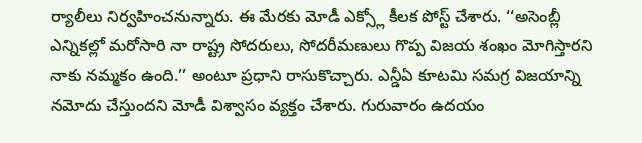ర్యాలీలు నిర్వహించనున్నారు. ఈ మేరకు మోడీ ఎక్స్లో కీలక పోస్ట్ చేశారు. ‘‘అసెంబ్లీ ఎన్నికల్లో మరోసారి నా రాష్ట్ర సోదరులు, సోదరీమణులు గొప్ప విజయ శంఖం మోగిస్తారని నాకు నమ్మకం ఉంది.’’ అంటూ ప్రధాని రాసుకొచ్చారు. ఎన్డీఏ కూటమి సమగ్ర విజయాన్ని నమోదు చేస్తుందని మోడీ విశ్వాసం వ్యక్తం చేశారు. గురువారం ఉదయం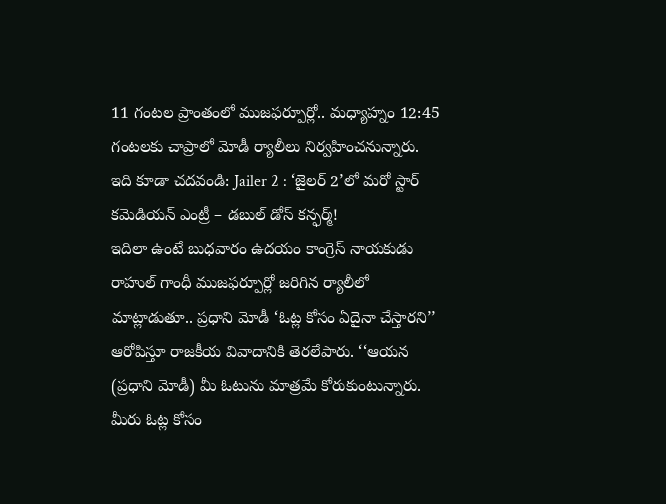11 గంటల ప్రాంతంలో ముజఫర్పూర్లో.. మధ్యాహ్నం 12:45 గంటలకు చాప్రాలో మోడీ ర్యాలీలు నిర్వహించనున్నారు.
ఇది కూడా చదవండి: Jailer 2 : ‘జైలర్ 2’లో మరో స్టార్ కమెడియన్ ఎంట్రీ – డబుల్ డోస్ కన్ఫర్మ్!
ఇదిలా ఉంటే బుధవారం ఉదయం కాంగ్రెస్ నాయకుడు రాహుల్ గాంధీ ముజఫర్పూర్లో జరిగిన ర్యాలీలో మాట్లాడుతూ.. ప్రధాని మోడీ ‘ఓట్ల కోసం ఏదైనా చేస్తారని’’ ఆరోపిస్తూ రాజకీయ వివాదానికి తెరలేపారు. ‘‘ఆయన (ప్రధాని మోడీ) మీ ఓటును మాత్రమే కోరుకుంటున్నారు. మీరు ఓట్ల కోసం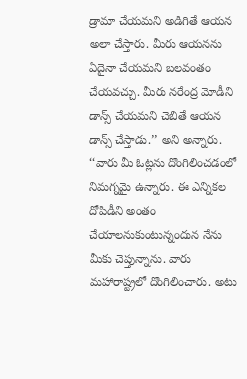డ్రామా చేయమని అడిగితే ఆయన అలా చేస్తారు. మీరు ఆయనను ఏదైనా చేయమని బలవంతం చేయవచ్చు. మీరు నరేంద్ర మోడీని డాన్స్ చేయమని చెబితే ఆయన డాన్స్ చేస్తాడు.’’ అని అన్నారు. ‘‘వారు మీ ఓట్లను దొంగిలించడంలో నిమగ్నమై ఉన్నారు. ఈ ఎన్నికల దోపిడీని అంతం చేయాలనుకుంటున్నందున నేను మీకు చెప్తున్నాను. వారు మహారాష్ట్రలో దొంగిలించారు. అటు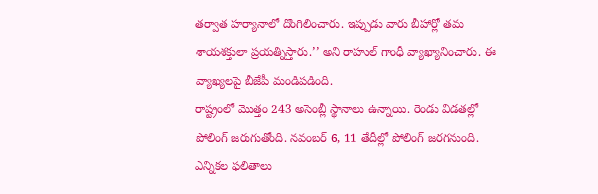తర్వాత హర్యానాలో దొంగిలించారు. ఇప్పుడు వారు బీహార్లో తమ శాయశక్తులా ప్రయత్నిస్తారు.’’ అని రాహుల్ గాంధీ వ్యాఖ్యానించారు. ఈ వ్యాఖ్యలపై బీజేపీ మండిపడింది.
రాష్ట్రంలో మొత్తం 243 అసెంబ్లీ స్థానాలు ఉన్నాయి. రెండు విడతల్లో పోలింగ్ జరుగుతోంది. నవంబర్ 6, 11 తేదీల్లో పోలింగ్ జరగనుంది. ఎన్నికల ఫలితాలు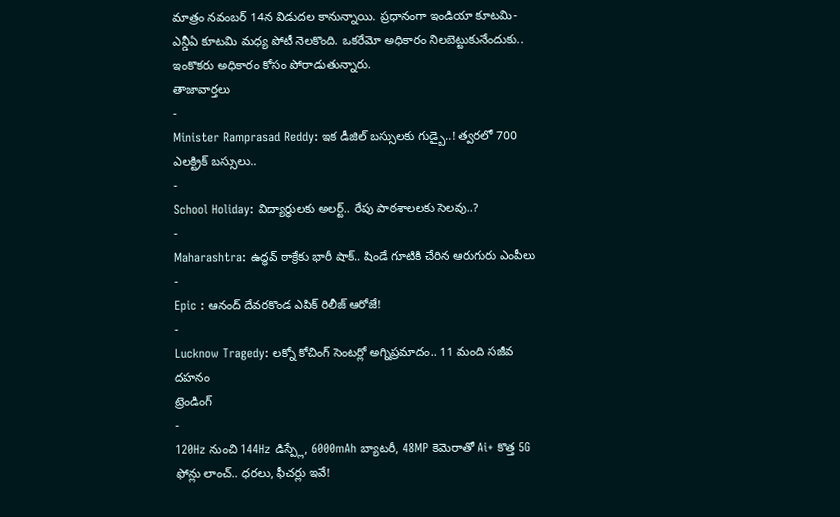మాత్రం నవంబర్ 14న విడుదల కానున్నాయి. ప్రధానంగా ఇండియా కూటమి-ఎన్డీఏ కూటమి మధ్య పోటీ నెలకొంది. ఒకరేమో అధికారం నిలబెట్టుకునేందుకు.. ఇంకొకరు అధికారం కోసం పోరాడుతున్నారు.
తాజావార్తలు
-
Minister Ramprasad Reddy: ఇక డీజిల్ బస్సులకు గుడ్బై..! త్వరలో 700 ఎలక్ట్రిక్ బస్సులు..
-
School Holiday: విద్యార్థులకు అలర్ట్.. రేపు పాఠశాలలకు సెలవు..?
-
Maharashtra: ఉద్ధవ్ ఠాక్రేకు భారీ షాక్.. షిండే గూటికి చేరిన ఆరుగురు ఎంపీలు
-
Epic : ఆనంద్ దేవరకొండ ఎపిక్ రిలీజ్ ఆరోజే!
-
Lucknow Tragedy: లక్నో కోచింగ్ సెంటర్లో అగ్నిప్రమాదం.. 11 మంది సజీవ దహనం
ట్రెండింగ్
-
120Hz నుంచి 144Hz డిస్ప్లే, 6000mAh బ్యాటరీ, 48MP కెమెరాతో Ai+ కొత్త 5G ఫోన్లు లాంచ్.. ధరలు, ఫీచర్లు ఇవే!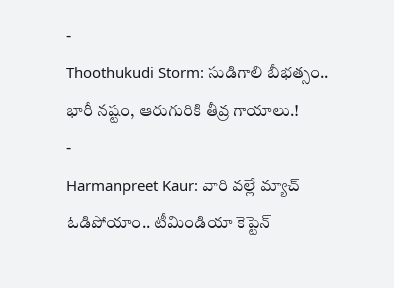-
Thoothukudi Storm: సుడిగాలి బీభత్సం.. భారీ నష్టం, ఆరుగురికి తీవ్ర గాయాలు.!
-
Harmanpreet Kaur: వారి వల్లే మ్యాచ్ ఓడిపోయాం.. టీమిండియా కెప్టెన్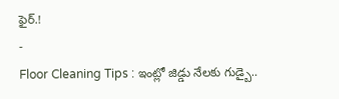ఫైర్.!
-
Floor Cleaning Tips : ఇంట్లో జిడ్డు నేలకు గుడ్బై..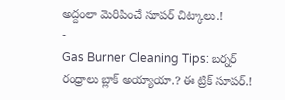అద్దంలా మెరిపించే సూపర్ చిట్కాలు.!
-
Gas Burner Cleaning Tips: బర్నర్ రంధ్రాలు బ్లాక్ అయ్యాయా.? ఈ ట్రిక్ సూపర్.!